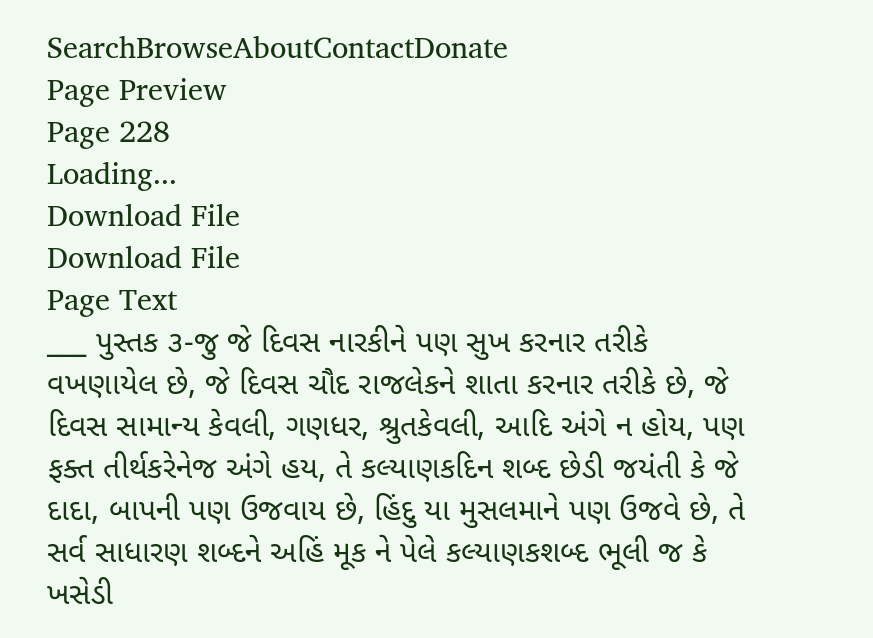SearchBrowseAboutContactDonate
Page Preview
Page 228
Loading...
Download File
Download File
Page Text
___ પુસ્તક ૩-જુ જે દિવસ નારકીને પણ સુખ કરનાર તરીકે વખણાયેલ છે, જે દિવસ ચૌદ રાજલેકને શાતા કરનાર તરીકે છે, જે દિવસ સામાન્ય કેવલી, ગણધર, શ્રુતકેવલી, આદિ અંગે ન હોય, પણ ફક્ત તીર્થકરેનેજ અંગે હય, તે કલ્યાણકદિન શબ્દ છેડી જયંતી કે જે દાદા, બાપની પણ ઉજવાય છે, હિંદુ યા મુસલમાને પણ ઉજવે છે, તે સર્વ સાધારણ શબ્દને અહિં મૂક ને પેલે કલ્યાણકશબ્દ ભૂલી જ કે ખસેડી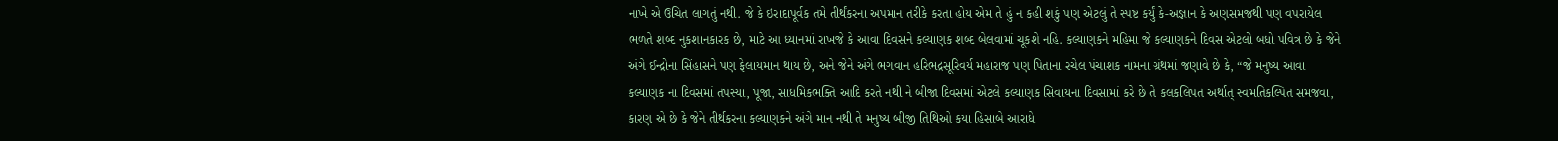નાખે એ ઉચિત લાગતું નથી. જે કે ઇરાદાપૂર્વક તમે તીર્થંકરના અપમાન તરીકે કરતા હોય એમ તે હું ન કહી શકું પણ એટલું તે સ્પષ્ટ કર્યું કે-અજ્ઞાન કે અણસમજથી પણ વપરાયેલ ભળતે શબ્દ નુકશાનકારક છે, માટે આ ધ્યાનમાં રાખજે કે આવા દિવસને કલ્યાણક શબ્દ બેલવામાં ચૂકશે નહિ. કલ્યાણકને મહિમા જે કલ્યાણકને દિવસ એટલો બધો પવિત્ર છે કે જેને અંગે ઈન્દ્રોના સિંહાસને પણ ફેલાયમાન થાય છે, અને જેને અંગે ભગવાન હરિભદ્રસૂરિવર્ય મહારાજ પણ પિતાના રચેલ પંચાશક નામના ગ્રંથમાં જણાવે છે કે, “જે મનુષ્ય આવા કલ્યાણક ના દિવસમાં તપસ્યા, પૂજા, સાધમિકભક્તિ આદિ કરતે નથી ને બીજા દિવસમાં એટલે કલ્યાણક સિવાયના દિવસામાં કરે છે તે કલકલિપત અર્થાત્ સ્વમતિકલ્પિત સમજવા, કારણ એ છે કે જેને તીર્થકરના કલ્યાણકને અંગે માન નથી તે મનુષ્ય બીજી તિથિઓ કયા હિસાબે આરાધે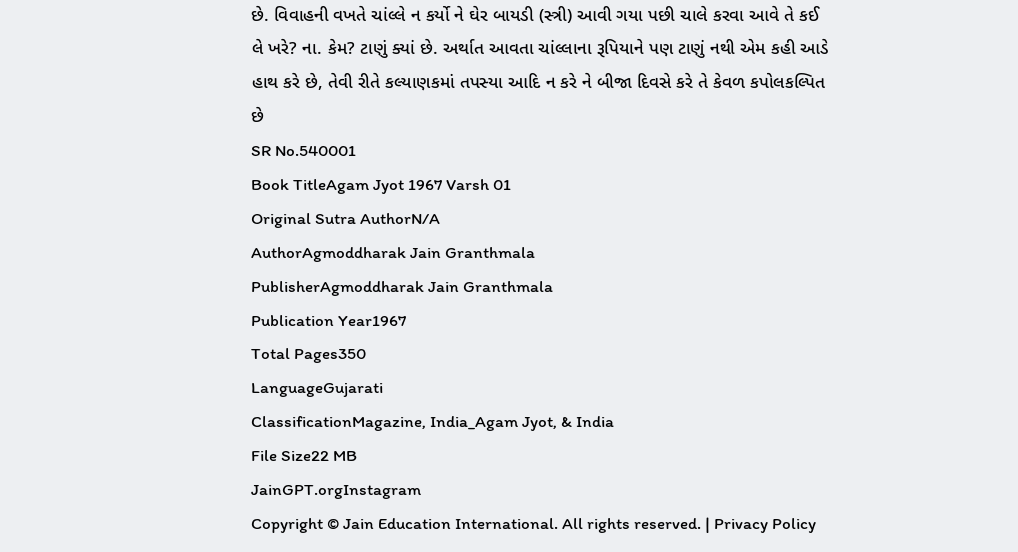છે. વિવાહની વખતે ચાંલ્લે ન કર્યો ને ઘેર બાયડી (સ્ત્રી) આવી ગયા પછી ચાલે કરવા આવે તે કઈ લે ખરે? ના. કેમ? ટાણું ક્યાં છે. અર્થાત આવતા ચાંલ્લાના રૂપિયાને પણ ટાણું નથી એમ કહી આડે હાથ કરે છે, તેવી રીતે કલ્યાણકમાં તપસ્યા આદિ ન કરે ને બીજા દિવસે કરે તે કેવળ કપોલકલ્પિત છે
SR No.540001
Book TitleAgam Jyot 1967 Varsh 01
Original Sutra AuthorN/A
AuthorAgmoddharak Jain Granthmala
PublisherAgmoddharak Jain Granthmala
Publication Year1967
Total Pages350
LanguageGujarati
ClassificationMagazine, India_Agam Jyot, & India
File Size22 MB
JainGPT.orgInstagram
Copyright © Jain Education International. All rights reserved. | Privacy Policy